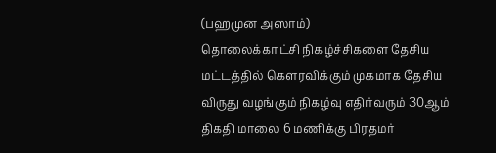(பஹமுன அஸாம்)
தொலைக்காட்சி நிகழ்ச்சிகளை தேசிய மட்டத்தில் கௌரவிக்கும் முகமாக தேசிய விருது வழங்கும் நிகழ்வு எதிர்வரும் 30ஆம் திகதி மாலை 6 மணிக்கு பிரதமர்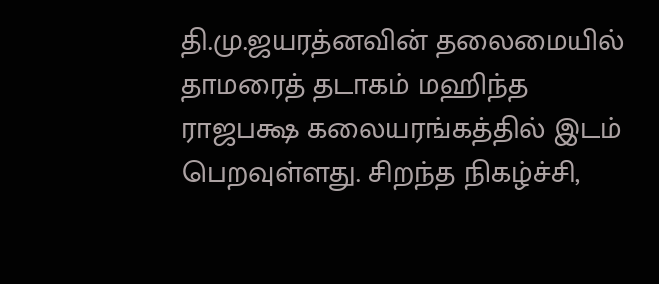தி.மு.ஜயரத்னவின் தலைமையில் தாமரைத் தடாகம் மஹிந்த ராஜபக்ஷ கலையரங்கத்தில் இடம் பெறவுள்ளது. சிறந்த நிகழ்ச்சி,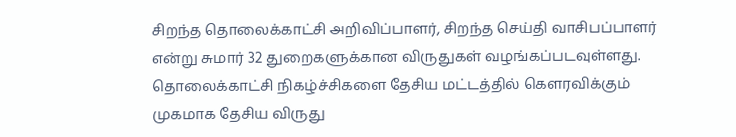சிறந்த தொலைக்காட்சி அறிவிப்பாளர், சிறந்த செய்தி வாசிபப்பாளர் என்று சுமார் 32 துறைகளுக்கான விருதுகள் வழங்கப்படவுள்ளது.
தொலைக்காட்சி நிகழ்ச்சிகளை தேசிய மட்டத்தில் கௌரவிக்கும் முகமாக தேசிய விருது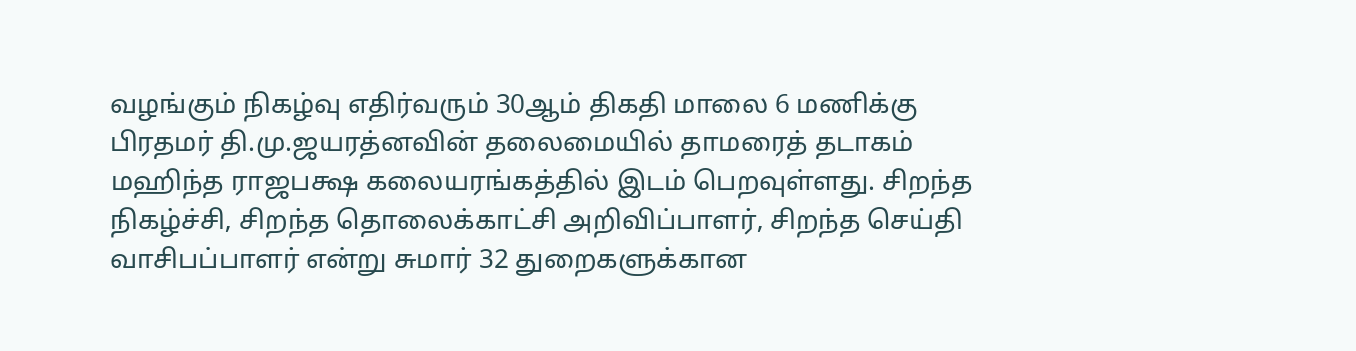வழங்கும் நிகழ்வு எதிர்வரும் 30ஆம் திகதி மாலை 6 மணிக்கு பிரதமர் தி.மு.ஜயரத்னவின் தலைமையில் தாமரைத் தடாகம் மஹிந்த ராஜபக்ஷ கலையரங்கத்தில் இடம் பெறவுள்ளது. சிறந்த நிகழ்ச்சி, சிறந்த தொலைக்காட்சி அறிவிப்பாளர், சிறந்த செய்தி வாசிபப்பாளர் என்று சுமார் 32 துறைகளுக்கான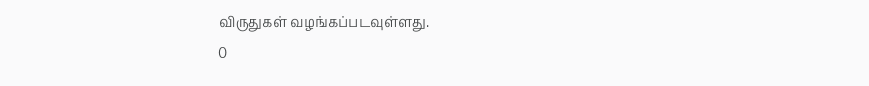விருதுகள் வழங்கப்படவுள்ளது.
0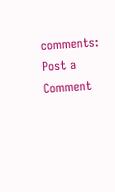comments:
Post a Comment